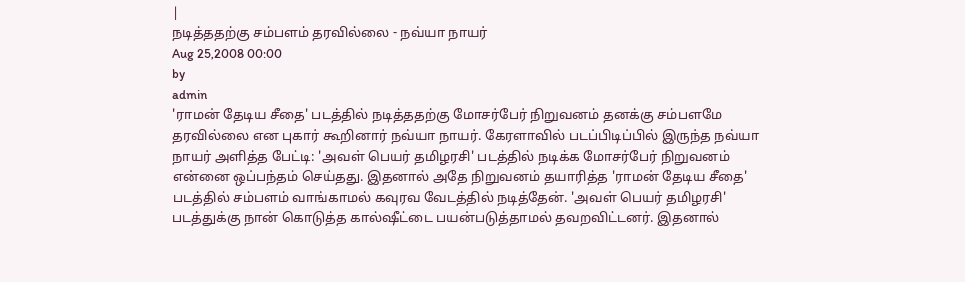|
நடித்ததற்கு சம்பளம் தரவில்லை - நவ்யா நாயர்
Aug 25,2008 00:00
by
admin
'ராமன் தேடிய சீதை' படத்தில் நடித்ததற்கு மோசர்பேர் நிறுவனம் தனக்கு சம்பளமே தரவில்லை என புகார் கூறினார் நவ்யா நாயர். கேரளாவில் படப்பிடிப்பில் இருந்த நவ்யா நாயர் அளித்த பேட்டி: 'அவள் பெயர் தமிழரசி' படத்தில் நடிக்க மோசர்பேர் நிறுவனம் என்னை ஒப்பந்தம் செய்தது. இதனால் அதே நிறுவனம் தயாரித்த 'ராமன் தேடிய சீதை' படத்தில் சம்பளம் வாங்காமல் கவுரவ வேடத்தில் நடித்தேன். 'அவள் பெயர் தமிழரசி' படத்துக்கு நான் கொடுத்த கால்ஷீட்டை பயன்படுத்தாமல் தவறவிட்டனர். இதனால்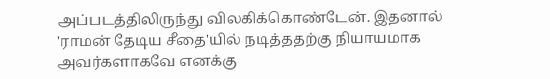அப்படத்திலிருந்து விலகிக்கொண்டேன். இதனால் 'ராமன் தேடிய சீதை'யில் நடித்ததற்கு நியாயமாக அவர்களாகவே எனக்கு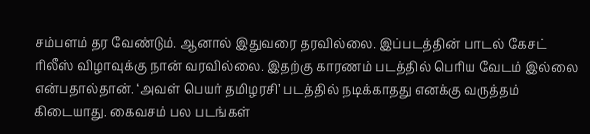சம்பளம் தர வேண்டும். ஆனால் இதுவரை தரவில்லை. இப்படத்தின் பாடல் கேசட் ரிலீஸ் விழாவுக்கு நான் வரவில்லை. இதற்கு காரணம் படத்தில் பெரிய வேடம் இல்லை என்பதால்தான். ‘அவள் பெயர் தமிழரசி’ படத்தில் நடிக்காதது எனக்கு வருத்தம் கிடையாது. கைவசம் பல படங்கள்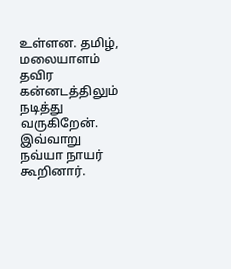உள்ளன. தமிழ், மலையாளம் தவிர கன்னடத்திலும் நடித்து வருகிறேன். இவ்வாறு நவ்யா நாயர் கூறினார்.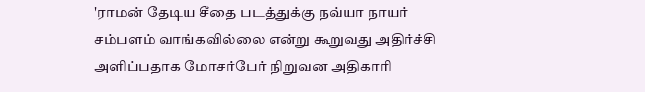'ராமன் தேடிய சீதை படத்துக்கு நவ்யா நாயர் சம்பளம் வாங்கவில்லை என்று கூறுவது அதிர்ச்சி அளிப்பதாக மோசர்பேர் நிறுவன அதிகாரி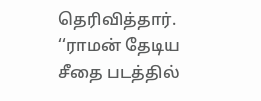தெரிவித்தார். ‘‘ராமன் தேடிய சீதை படத்தில்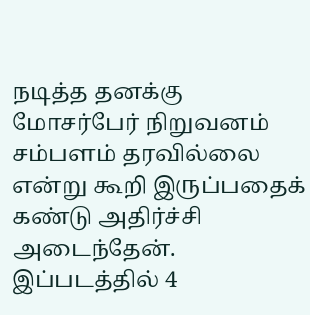நடித்த தனக்கு மோசர்பேர் நிறுவனம் சம்பளம் தரவில்லை என்று கூறி இருப்பதைக் கண்டு அதிர்ச்சி அடைந்தேன். இப்படத்தில் 4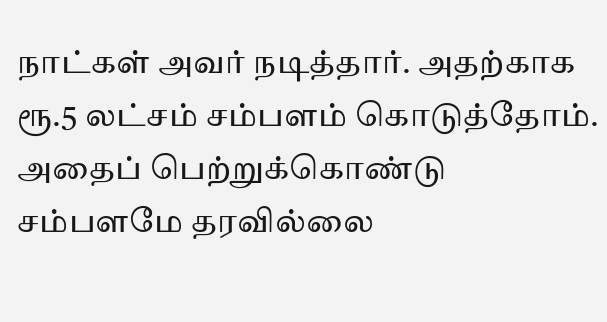நாட்கள் அவர் நடித்தார். அதற்காக ரூ.5 லட்சம் சம்பளம் கொடுத்தோம். அதைப் பெற்றுக்கொண்டு சம்பளமே தரவில்லை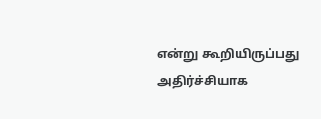என்று கூறியிருப்பது அதிர்ச்சியாக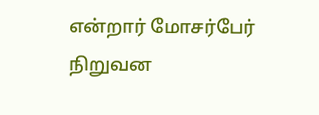என்றார் மோசர்பேர் நிறுவன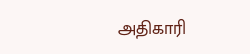அதிகாரி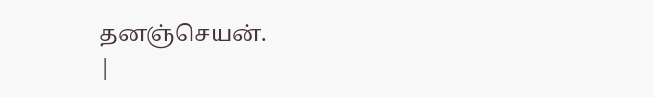தனஞ்செயன்.
|